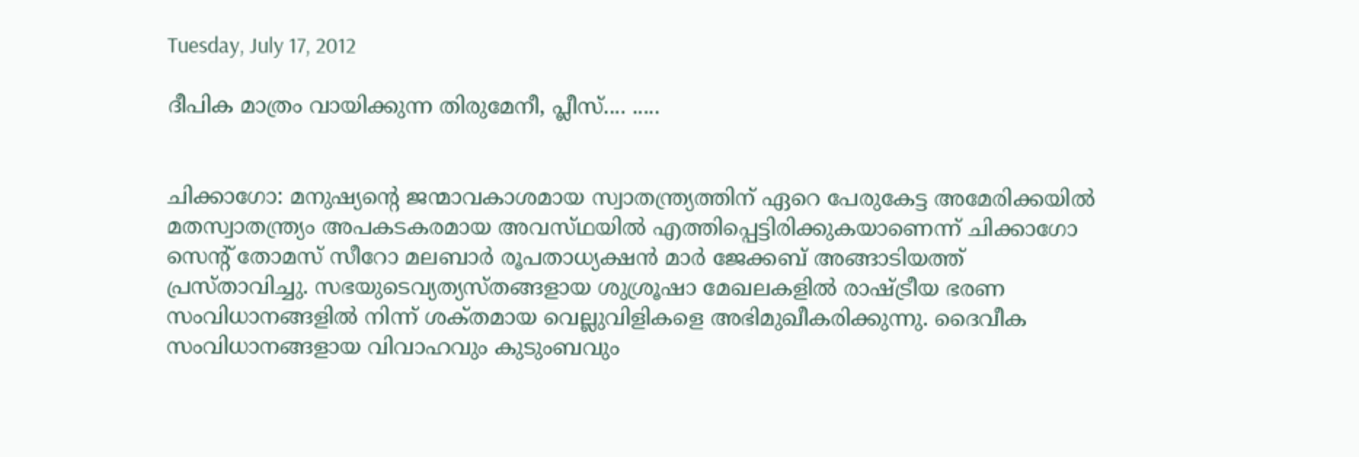Tuesday, July 17, 2012

ദീപിക മാത്രം വായിക്കുന്ന തിരുമേനീ, പ്ലീസ്‌.... .....


ചിക്കാഗോ: മനുഷ്യന്റെ ജന്മാവകാശമായ സ്വാതന്ത്ര്യത്തിന്‌ ഏറെ പേരുകേട്ട അമേരിക്കയില്‍ മതസ്വാതന്ത്ര്യം അപകടകരമായ അവസ്‌ഥയില്‍ എത്തിപ്പെട്ടിരിക്കുകയാണെന്ന്‌ ചിക്കാഗോ സെന്റ്‌ തോമസ്‌ സീറോ മലബാര്‍ രൂപതാധ്യക്ഷന്‍ മാര്‍ ജേക്കബ്‌ അങ്ങാടിയത്ത്‌ പ്രസ്‌താവിച്ചു. സഭയുടെവ്യത്യസ്‌തങ്ങളായ ശുശ്രൂഷാ മേഖലകളില്‍ രാഷ്‌ട്രീയ ഭരണ സംവിധാനങ്ങളില്‍ നിന്ന്‌ ശക്‌തമായ വെല്ലുവിളികളെ അഭിമുഖീകരിക്കുന്നു. ദൈവീക സംവിധാനങ്ങളായ വിവാഹവും കുടുംബവും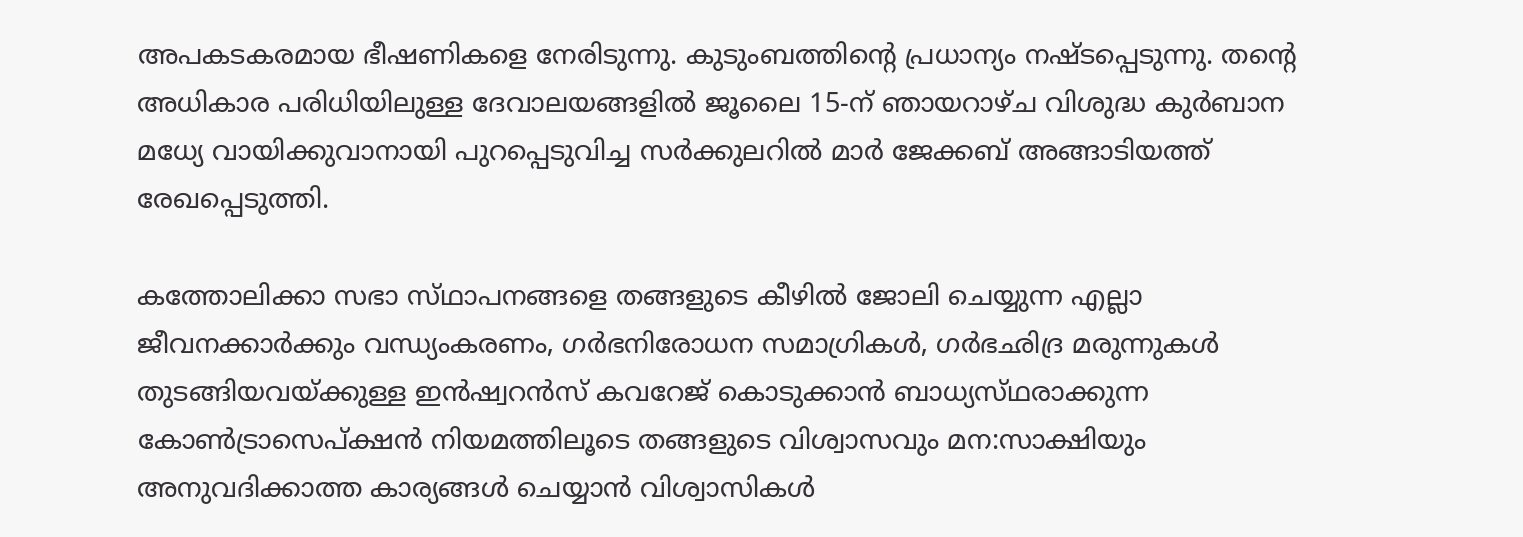അപകടകരമായ ഭീഷണികളെ നേരിടുന്നു. കുടുംബത്തിന്റെ പ്രധാന്യം നഷ്‌ടപ്പെടുന്നു. തന്റെ അധികാര പരിധിയിലുള്ള ദേവാലയങ്ങളില്‍ ജൂലൈ 15-ന്‌ ഞായറാഴ്‌ച വിശുദ്ധ കുര്‍ബാന മധ്യേ വായിക്കുവാനായി പുറപ്പെടുവിച്ച സര്‍ക്കുലറില്‍ മാര്‍ ജേക്കബ്‌ അങ്ങാടിയത്ത്‌ രേഖപ്പെടുത്തി.

കത്തോലിക്കാ സഭാ സ്‌ഥാപനങ്ങളെ തങ്ങളുടെ കീഴില്‍ ജോലി ചെയ്യുന്ന എല്ലാ ജീവനക്കാര്‍ക്കും വന്ധ്യംകരണം, ഗര്‍ഭനിരോധന സമാഗ്രികള്‍, ഗര്‍ഭഛിദ്ര മരുന്നുകള്‍ തുടങ്ങിയവയ്‌ക്കുള്ള ഇന്‍ഷ്വറന്‍സ്‌ കവറേജ്‌ കൊടുക്കാന്‍ ബാധ്യസ്‌ഥരാക്കുന്ന കോണ്‍ട്രാസെപ്‌ക്ഷന്‍ നിയമത്തിലൂടെ തങ്ങളുടെ വിശ്വാസവും മന:സാക്ഷിയും അനുവദിക്കാത്ത കാര്യങ്ങള്‍ ചെയ്യാന്‍ വിശ്വാസികള്‍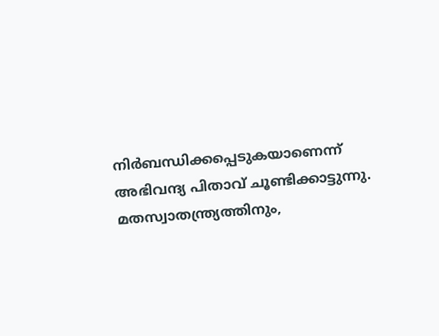നിര്‍ബന്ധിക്കപ്പെടുകയാണെന്ന്‌ അഭിവന്ദ്യ പിതാവ്‌ ചൂണ്ടിക്കാട്ടുന്നു. മതസ്വാതന്ത്ര്യത്തിനും,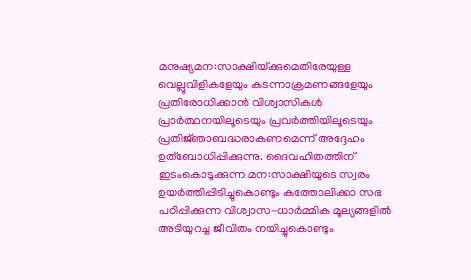മനുഷ്യമന:സാക്ഷിയ്‌ക്കുമെതിരേയുള്ള വെല്ലുവിളികളേയും കടന്നാക്രമണങ്ങളേയും പ്രതിരോധിക്കാന്‍ വിശ്വാസികള്‍ പ്രാര്‍ത്ഥനയിലൂടെയും പ്രവര്‍ത്തിയിലൂടെയും പ്രതിജ്‌ഞാബദ്ധരാകണമെന്ന്‌ അദ്ദേഹം ഉത്‌ബോധിപ്പിക്കുന്നു. ദൈവഹിതത്തിന്‌ ഇടംകൊടുക്കുന്ന മന:സാക്ഷിയുടെ സ്വരം ഉയര്‍ത്തിപ്പിടിച്ചുകൊണ്ടും കത്തോലിക്കാ സഭ പഠിപ്പിക്കുന്ന വിശ്വാസ-ധാര്‍മ്മിക മൂല്യങ്ങളില്‍ അടിയുറച്ച ജീവിതം നയിച്ചുകൊണ്ടും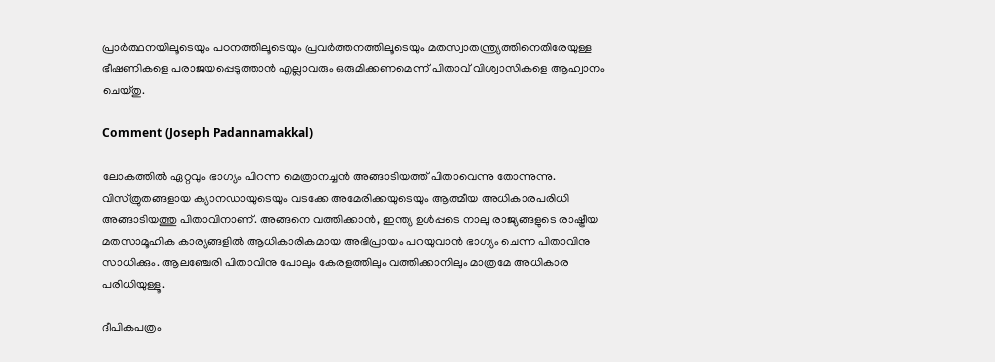പ്രാര്‍ത്ഥനയിലൂടെയും പഠനത്തിലൂടെയും പ്രവര്‍ത്തനത്തിലൂടെയും മതസ്വാതന്ത്ര്യത്തിനെതിരേയുള്ള ഭീഷണികളെ പരാജയപ്പെടുത്താന്‍ എല്ലാവരും ഒരുമിക്കണമെന്ന്‌ പിതാവ്‌ വിശ്വാസികളെ ആഹ്വാനം ചെയ്‌തു.

Comment (Joseph Padannamakkal)

ലോകത്തില്‍ ഏറ്റവും ഭാഗ്യം പിറന്ന മെത്രാനച്ചന്‍ അങ്ങാടിയത്ത് പിതാവെന്നു തോന്നുന്നു. വിസ്ത്രുതങ്ങളായ ക്യാനഡായുടെയും വടക്കേ അമേരിക്കയുടെയും ആത്മീയ അധികാരപരിധി അങ്ങാടിയത്തു പിതാവിനാണ്. അങ്ങനെ വത്തിക്കാന്‍, ഇന്ത്യ ഉള്‍പ്പടെ നാലു രാജ്യങ്ങളുടെ രാഷ്ട്രീയ മതസാമൂഹിക കാര്യങ്ങളില്‍ ആധികാരികമായ അഭിപ്രായം പറയുവാന്‍ ഭാഗ്യം ചെന്ന പിതാവിനു സാധിക്കും. ആലഞ്ചേരി പിതാവിനു പോലും കേരളത്തിലും വത്തിക്കാനിലും മാത്രമേ അധികാര പരിധിയുള്ളൂ.

ദീപികപത്രം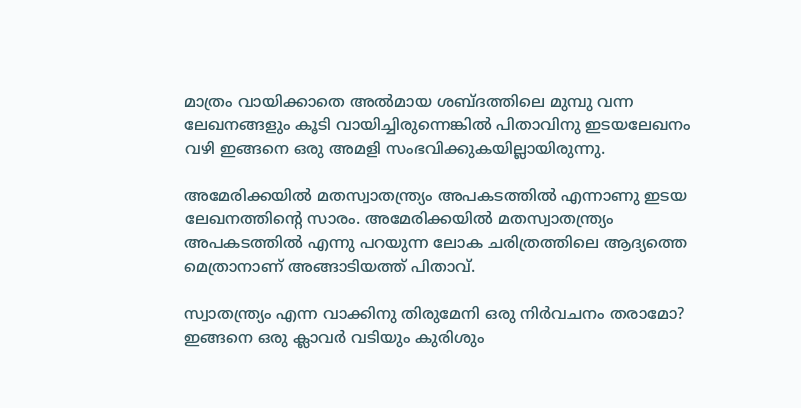മാത്രം വായിക്കാതെ അല്‍മായ ശബ്ദത്തിലെ മുമ്പു വന്ന ലേഖനങ്ങളും കൂടി വായിച്ചിരുന്നെങ്കില്‍ പിതാവിനു ഇടയലേഖനം വഴി ഇങ്ങനെ ഒരു അമളി സംഭവിക്കുകയില്ലായിരുന്നു.

അമേരിക്കയില്‍ മതസ്വാതന്ത്ര്യം അപകടത്തില്‍ എന്നാണു ഇടയ ലേഖനത്തിന്റെ സാരം. അമേരിക്കയില്‍ മതസ്വാതന്ത്ര്യം അപകടത്തില്‍ എന്നു പറയുന്ന ലോക ചരിത്രത്തിലെ ആദ്യത്തെ മെത്രാനാണ് അങ്ങാടിയത്ത് പിതാവ്.

സ്വാതന്ത്ര്യം എന്ന വാക്കിനു തിരുമേനി ഒരു നിര്‍വചനം തരാമോ? ഇങ്ങനെ ഒരു ക്ലാവര്‍ വടിയും കുരിശും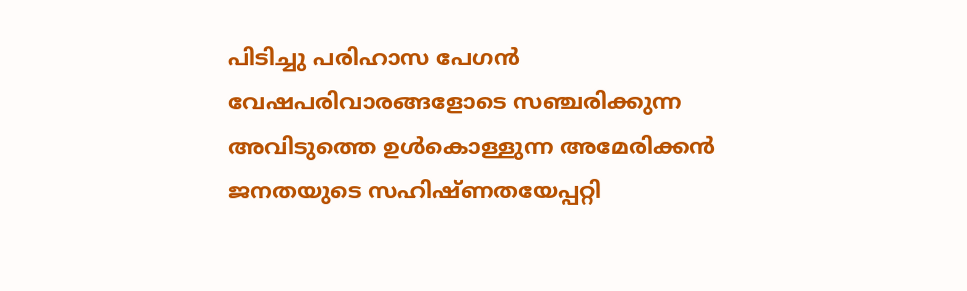പിടിച്ചു പരിഹാസ പേഗന്‍ വേഷപരിവാരങ്ങളോടെ സഞ്ചരിക്കുന്ന അവിടുത്തെ ഉള്‍കൊള്ളുന്ന അമേരിക്കന്‍ ജനതയുടെ സഹിഷ്ണതയേപ്പറ്റി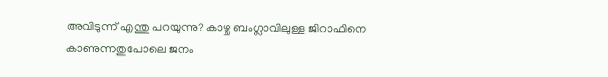അവിടുന്ന് എന്തു പറയുന്നു? കാഴ്ച ബംഗ്ലാവിലുള്ള ജിറാഫിനെ കാണുന്നതുപോലെ ജനം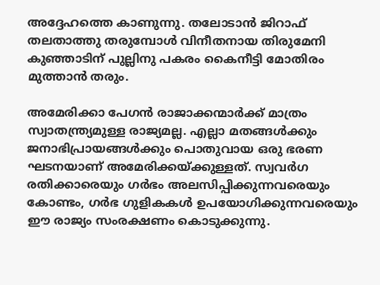അദ്ദേഹത്തെ കാണുന്നു. തലോടാന്‍ ജിറാഫ് തലതാത്തു തരുമ്പോള്‍ വിനീതനായ തിരുമേനി കുഞ്ഞാടിന് പുല്ലിനു പകരം കൈനീട്ടി മോതിരം മുത്താന്‍ തരും.

അമേരിക്കാ പേഗന്‍ രാജാക്കന്മാര്‍ക്ക് മാത്രം സ്വാതന്ത്ര്യമുള്ള രാജ്യമല്ല. എല്ലാ മതങ്ങള്‍ക്കും ജനാഭിപ്രായങ്ങള്‍ക്കും പൊതുവായ ഒരു ഭരണ ഘടനയാണ് അമേരിക്കയ്ക്കുള്ളത്. സ്വവര്‍ഗ രതിക്കാരെയും ഗര്‍ഭം അലസിപ്പിക്കുന്നവരെയും കോണ്ടം, ഗര്‍ഭ ഗുളികകള്‍ ഉപയോഗിക്കുന്നവരെയും ഈ രാജ്യം സംരക്ഷണം കൊടുക്കുന്നു.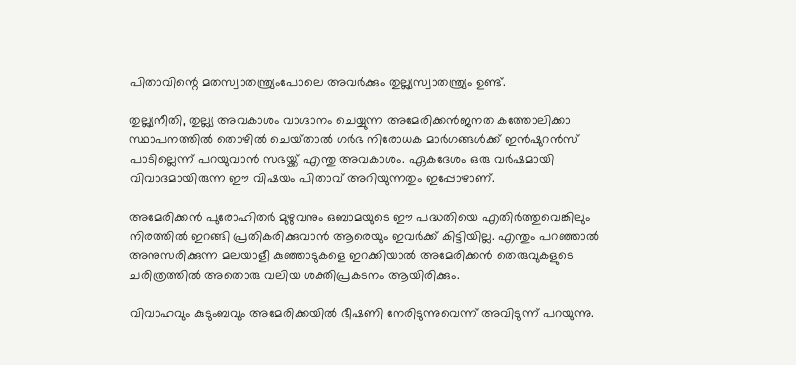പിതാവിന്റെ മതസ്വാതന്ത്ര്യംപോലെ അവര്‍ക്കും തുല്ല്യസ്വാതന്ത്ര്യം ഉണ്ട്.

തുല്ല്യനീതി, തുല്ല്യ അവകാശം വാഗ്ദാനം ചെയ്യുന്ന അമേരിക്കന്‍ജനത കത്തോലിക്കാ സ്ഥാപനത്തില്‍ തൊഴില്‍ ചെയ്‌താല്‍ ഗര്‍ഭ നിരോധക മാര്‍ഗങ്ങള്‍ക്ക് ഇന്‍ഷുറന്‍സ് പാടില്ലെന്ന് പറയുവാന്‍ സഭയ്ക്ക് എന്തു അവകാശം. ഏകദേശം ഒരു വര്‍ഷമായി വിവാദമായിരുന്ന ഈ വിഷയം പിതാവ് അറിയുന്നതും ഇപ്പോഴാണ്.

അമേരിക്കന്‍ പുരോഹിതര്‍ മുഴുവനും ഒബാമയുടെ ഈ പദ്ധതിയെ എതിര്‍ത്തുവെങ്കിലും നിരത്തില്‍ ഇറങ്ങി പ്രതികരിക്കുവാന്‍ ആരെയും ഇവര്‍ക്ക് കിട്ടിയില്ല. എന്തും പറഞ്ഞാല്‍ അനുസരിക്കുന്ന മലയാളീ കുഞ്ഞാടുകളെ ഇറക്കിയാല്‍ അമേരിക്കന്‍ തെരുവുകളുടെ ചരിത്രത്തില്‍ അതൊരു വലിയ ശക്തിപ്രകടനം ആയിരിക്കും.

വിവാഹവും കുടുംബവും അമേരിക്കയില്‍ ഭീഷണി നേരിടുന്നുവെന്ന് അവിടുന്ന് പറയുന്നു.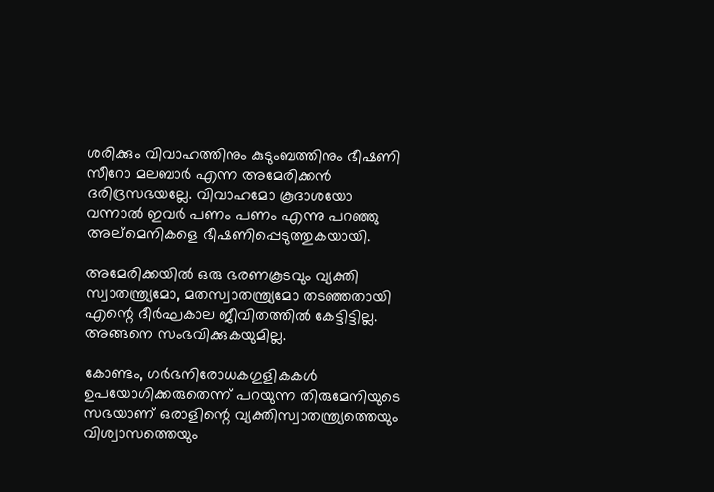ശരിക്കും വിവാഹത്തിനും കുടുംബത്തിനും ഭീഷണി സീറോ മലബാര്‍ എന്ന അമേരിക്കന്‍ ദരിദ്രസഭയല്ലേ. വിവാഹമോ കൂദാശയോ വന്നാല്‍ ഇവര്‍ പണം പണം എന്നു പറഞ്ഞു അല്മെനികളെ ഭീഷണിപ്പെടുത്തുകയായി.

അമേരിക്കയില്‍ ഒരു ഭരണകൂടവും വ്യക്തി സ്വാതന്ത്ര്യമോ, മതസ്വാതന്ത്ര്യമോ തടഞ്ഞതായി എന്റെ ദീര്‍ഘകാല ജീവിതത്തില്‍ കേട്ടിട്ടില്ല. അങ്ങനെ സംഭവിക്കുകയുമില്ല.

കോണ്ടം, ഗര്‍ഭനിരോധകഗുളികകള്‍ ഉപയോഗിക്കരുതെന്ന് പറയുന്ന തിരുമേനിയുടെ സഭയാണ് ഒരാളിന്റെ വ്യക്തിസ്വാതന്ത്ര്യത്തെയും വിശ്വാസത്തെയും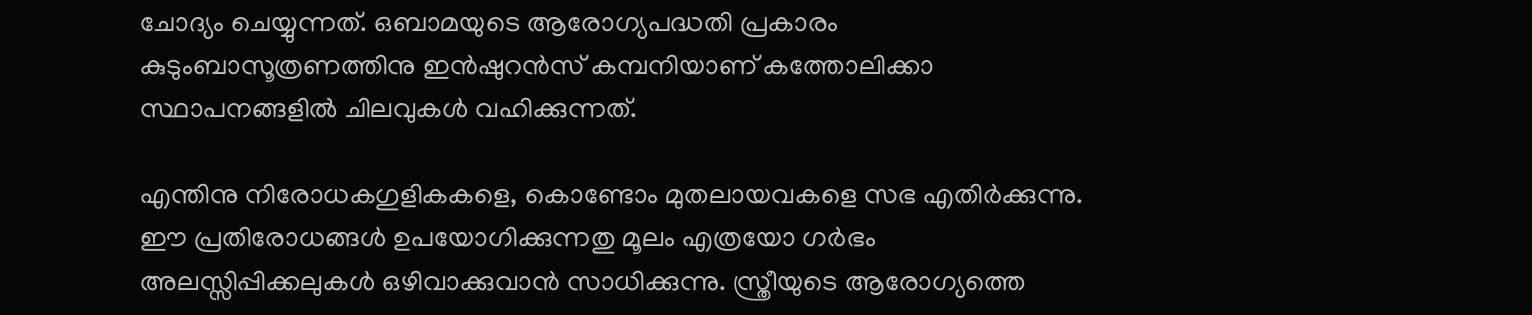ചോദ്യം ചെയ്യുന്നത്. ഒബാമയുടെ ആരോഗ്യപദ്ധതി പ്രകാരം കുടുംബാസൂത്രണത്തിനു ഇന്‍ഷുറന്‍സ് കമ്പനിയാണ് കത്തോലിക്കാ സ്ഥാപനങ്ങളില്‍ ചിലവുകള്‍ വഹിക്കുന്നത്.

എന്തിനു നിരോധകഗുളികകളെ, കൊണ്ടോം മുതലായവകളെ സഭ എതിര്‍ക്കുന്നു. ഈ പ്രതിരോധങ്ങള്‍ ഉപയോഗിക്കുന്നതു മൂലം എത്രയോ ഗര്‍ഭം അലസ്സിപ്പിക്കലുകള്‍ ഒഴിവാക്കുവാന്‍ സാധിക്കുന്നു. സ്ത്രീയുടെ ആരോഗ്യത്തെ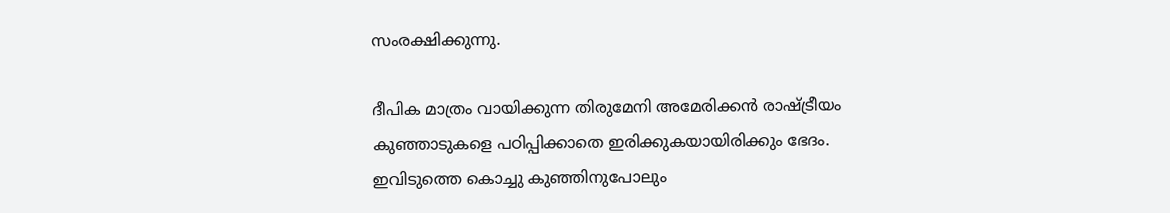സംരക്ഷിക്കുന്നു.

ദീപിക മാത്രം വായിക്കുന്ന തിരുമേനി അമേരിക്കന്‍ രാഷ്ട്രീയം കുഞ്ഞാടുകളെ പഠിപ്പിക്കാതെ ഇരിക്കുകയായിരിക്കും ഭേദം. ഇവിടുത്തെ കൊച്ചു കുഞ്ഞിനുപോലും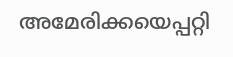അമേരിക്കയെപ്പറ്റി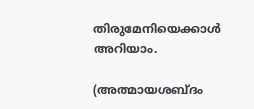തിരുമേനിയെക്കാള്‍ അറിയാം.

(അത്മായശബ്ദം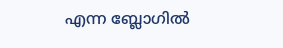എന്ന ബ്ലോഗില്‍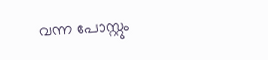വന്ന പോസ്റ്റും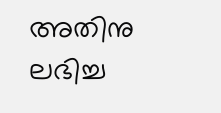അതിനു ലഭിച്ച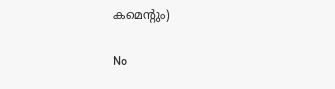കമെന്റും)

No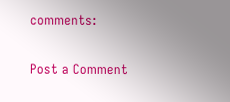comments:

Post a Comment